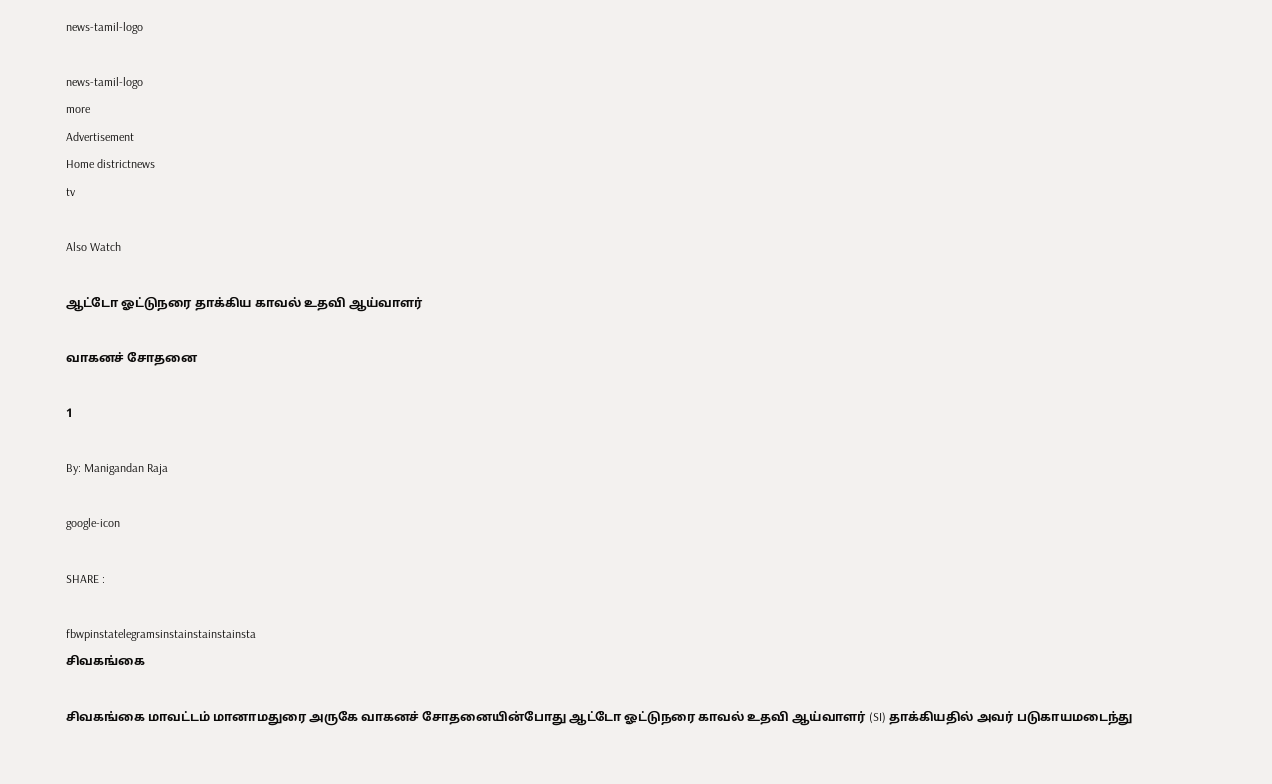news-tamil-logo

news-tamil-logo
more
Advertisement
Home districtnews
tv

Also Watch

ஆட்டோ ஓட்டுநரை தாக்கிய காவல் உதவி ஆய்வாளர்

வாகனச் சோதனை

1

By: Manigandan Raja

google-icon

SHARE :

fbwpinstatelegramsinstainstainstainsta
சிவகங்கை

சிவகங்கை மாவட்டம் மானாமதுரை அருகே வாகனச் சோதனையின்போது ஆட்டோ ஓட்டுநரை காவல் உதவி ஆய்வாளர் (SI) தாக்கியதில் அவர் படுகாயமடைந்து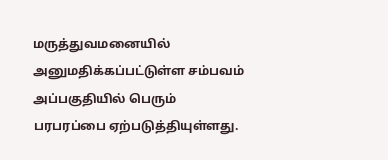மருத்துவமனையில்
அனுமதிக்கப்பட்டுள்ள சம்பவம் அப்பகுதியில் பெரும் பரபரப்பை ஏற்படுத்தியுள்ளது.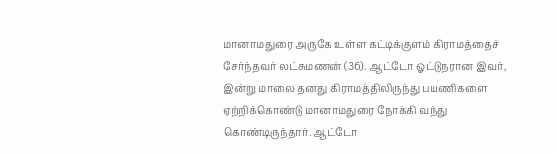மானாமதுரை அருகே உள்ள கட்டிக்குளம் கிராமத்தைச் சேர்ந்தவர் லட்சுமணன் (36). ஆட்டோ ஓட்டுநரான இவர், இன்று மாலை தனது கிராமத்திலிருந்து பயணிகளை ஏற்றிக்கொண்டு மானாமதுரை நோக்கி வந்து கொண்டிருந்தார். ஆட்டோ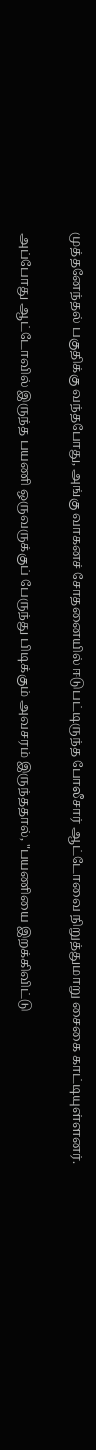முத்தனேந்தல் பகுதிக்கு வந்தபோது, அங்கு வாகனச் சோதனையில் ஈடுபட்டிருந்த போலீசார் ஆட்டோவை நிறுத்துமாறு சைகை காட்டியுள்ளனர்.

அப்போது ஆட்டோவில் இருந்த பயணி ஒருவருக்குப் பேருந்து பிடிக்கும் அவசரம் இருந்ததால், "பயணியை இறக்கிவிட்டு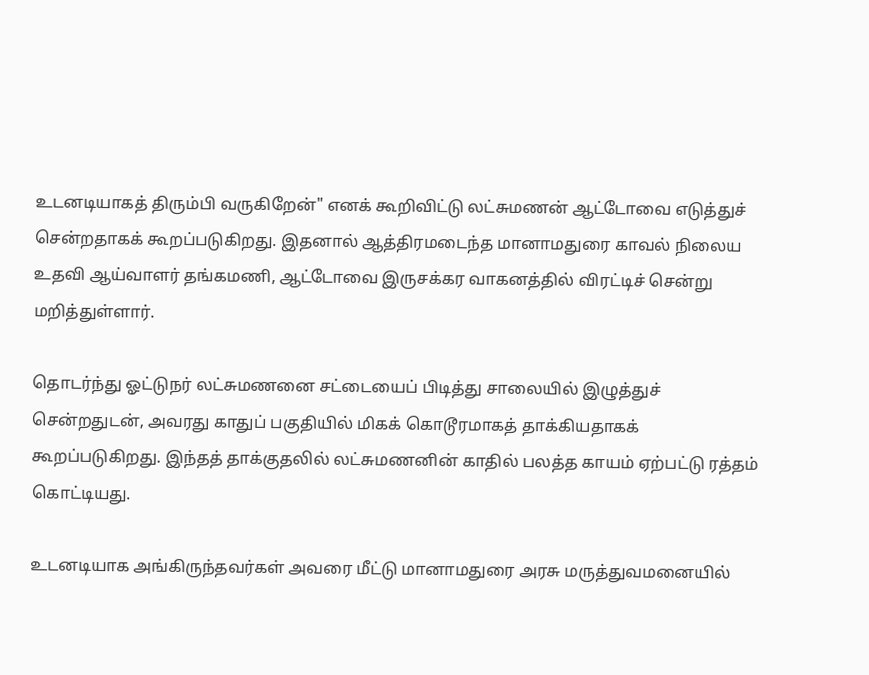உடனடியாகத் திரும்பி வருகிறேன்" எனக் கூறிவிட்டு லட்சுமணன் ஆட்டோவை எடுத்துச் சென்றதாகக் கூறப்படுகிறது. இதனால் ஆத்திரமடைந்த மானாமதுரை காவல் நிலைய உதவி ஆய்வாளர் தங்கமணி, ஆட்டோவை இருசக்கர வாகனத்தில் விரட்டிச் சென்று மறித்துள்ளார்.

தொடர்ந்து ஓட்டுநர் லட்சுமணனை சட்டையைப் பிடித்து சாலையில் இழுத்துச் சென்றதுடன், அவரது காதுப் பகுதியில் மிகக் கொடூரமாகத் தாக்கியதாகக் கூறப்படுகிறது. இந்தத் தாக்குதலில் லட்சுமணனின் காதில் பலத்த காயம் ஏற்பட்டு ரத்தம் கொட்டியது.

உடனடியாக அங்கிருந்தவர்கள் அவரை மீட்டு மானாமதுரை அரசு மருத்துவமனையில்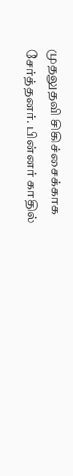முதலுதவி சிகிச்சைக்காக சேர்த்தனர். பின்னர் காதில்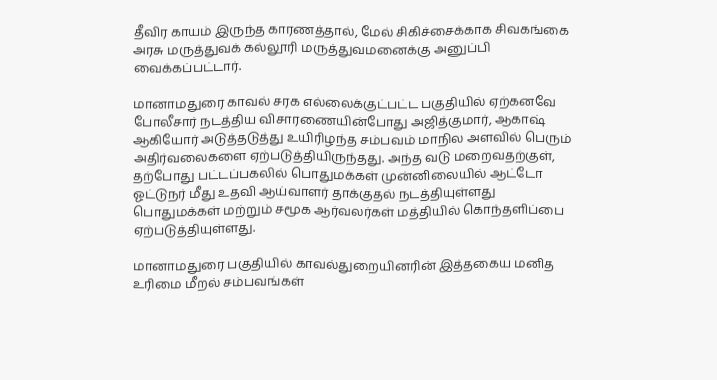தீவிர காயம் இருந்த காரணத்தால், மேல் சிகிச்சைக்காக சிவகங்கை அரசு மருத்துவக் கல்லூரி மருத்துவமனைக்கு அனுப்பி வைக்கப்பட்டார்.

மானாமதுரை காவல் சரக எல்லைக்குட்பட்ட பகுதியில் ஏற்கனவே போலீசார் நடத்திய விசாரணையின்போது அஜித்குமார், ஆகாஷ் ஆகியோர் அடுத்தடுத்து உயிரிழந்த சம்பவம் மாநில அளவில் பெரும் அதிர்வலைகளை ஏற்படுத்தியிருந்தது. அந்த வடு மறைவதற்குள், தற்போது பட்டப்பகலில் பொதுமக்கள் முன்னிலையில் ஆட்டோ ஓட்டுநர் மீது உதவி ஆய்வாளர் தாக்குதல் நடத்தியுள்ளது பொதுமக்கள் மற்றும் சமூக ஆர்வலர்கள் மத்தியில் கொந்தளிப்பை ஏற்படுத்தியுள்ளது.

மானாமதுரை பகுதியில் காவல்துறையினரின் இத்தகைய மனித உரிமை மீறல் சம்பவங்கள்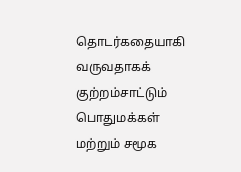தொடர்கதையாகி வருவதாகக் குற்றம்சாட்டும் பொதுமக்கள் மற்றும் சமூக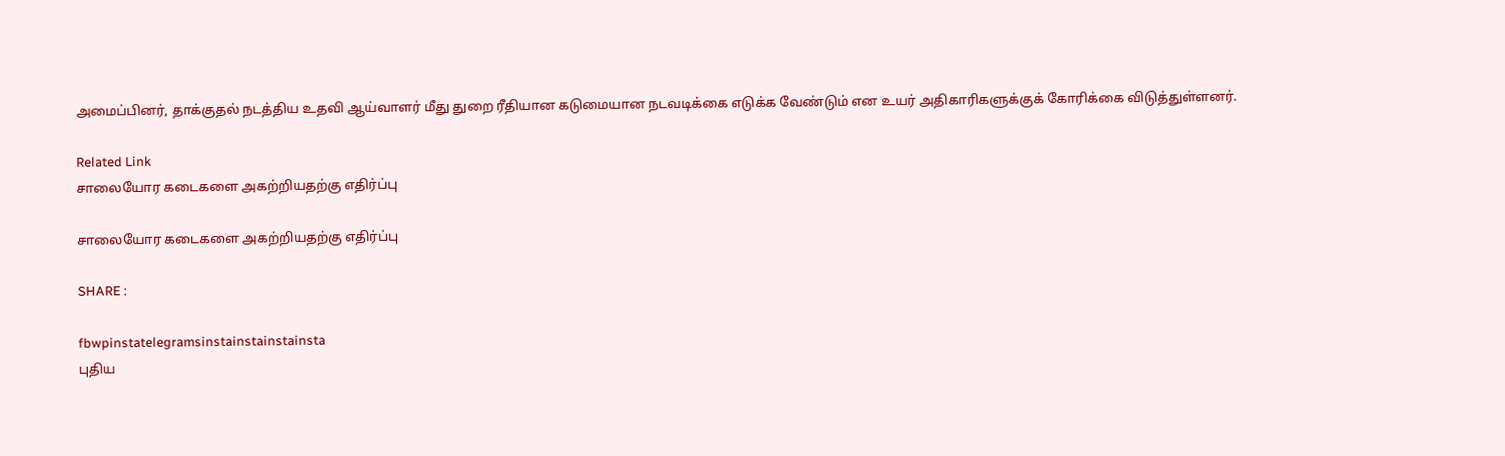அமைப்பினர், தாக்குதல் நடத்திய உதவி ஆய்வாளர் மீது துறை ரீதியான கடுமையான நடவடிக்கை எடுக்க வேண்டும் என உயர் அதிகாரிகளுக்குக் கோரிக்கை விடுத்துள்ளனர்.

Related Link
சாலையோர கடைகளை அகற்றியதற்கு எதிர்ப்பு

சாலையோர கடைகளை அகற்றியதற்கு எதிர்ப்பு

SHARE :

fbwpinstatelegramsinstainstainstainsta
புதிய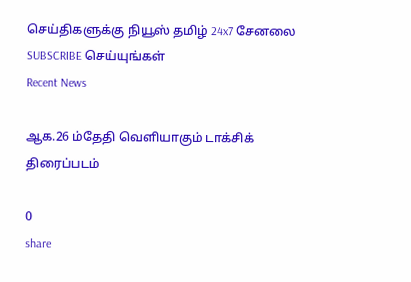செய்திகளுக்கு நியூஸ் தமிழ் 24x7 சேனலை SUBSCRIBE செய்யுங்கள்
Recent News

ஆக.26 ம்தேதி வெளியாகும் டாக்சிக் திரைப்படம்

0
share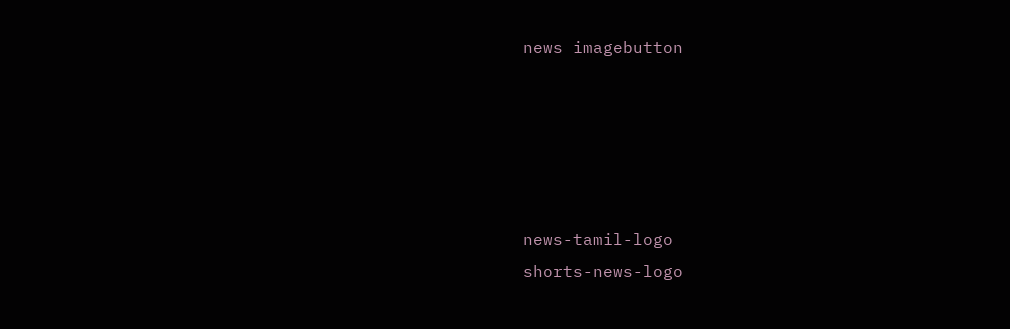news imagebutton





news-tamil-logo
shorts-news-logo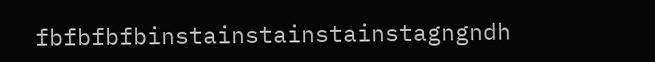fbfbfbfbinstainstainstainstagngndh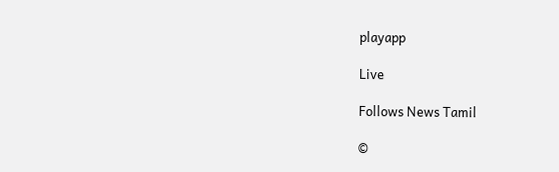playapp

Live

Follows News Tamil

©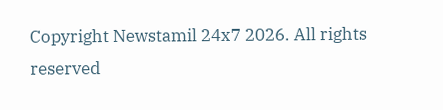Copyright Newstamil 24x7 2026. All rights reserved